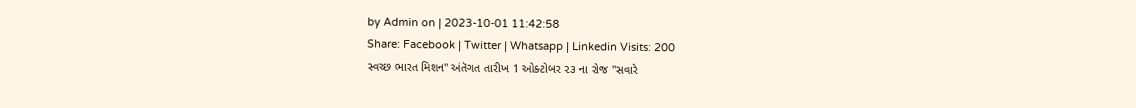by Admin on | 2023-10-01 11:42:58
Share: Facebook | Twitter | Whatsapp | Linkedin Visits: 200
સ્વચ્છ ભારત મિશન" અંતૅગત તારીખ 1 ઓક્ટોબર ૨૩ ના રોજ "સવારે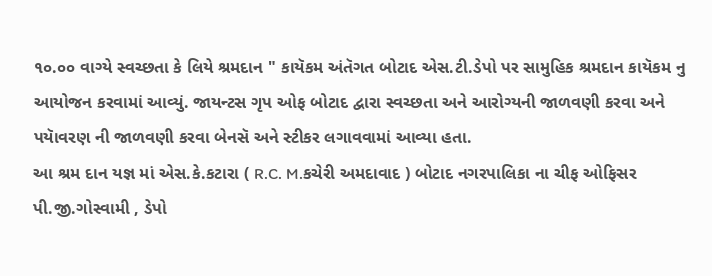૧૦.૦૦ વાગ્યે સ્વચ્છતા કે લિયે શ્રમદાન " કાયૅકમ અંતૅગત બોટાદ એસ.ટી.ડેપો પર સામુહિક શ્રમદાન કાયૅકમ નુ આયોજન કરવામાં આવ્યું. જાયન્ટસ ગૃપ ઓફ બોટાદ દ્વારા સ્વચ્છતા અને આરોગ્યની જાળવણી કરવા અને પયાૅવરણ ની જાળવણી કરવા બેનસૅ અને સ્ટીકર લગાવવામાં આવ્યા હતા.
આ શ્રમ દાન યજ્ઞ માં એસ.કે.કટારા ( R.C. M.કચેરી અમદાવાદ ) બોટાદ નગરપાલિકા ના ચીફ ઓફિસર પી.જી.ગોસ્વામી , ડેપો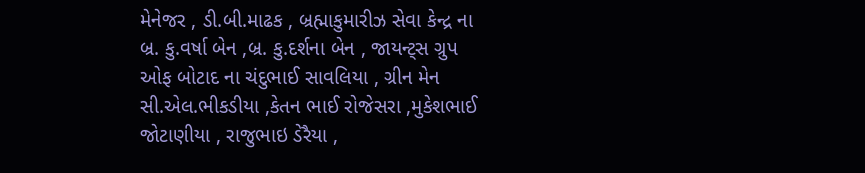મેનેજર , ડી.બી.માઢક , બ્રહ્માકુમારીઝ સેવા કેન્દ્ર ના બ્ર. કુ.વર્ષા બેન ,બ્ર. કુ.દર્શના બેન , જાયન્ટ્સ ગ્રુપ ઓફ બોટાદ ના ચંદુભાઈ સાવલિયા , ગ્રીન મેન સી.એલ.ભીકડીયા ,કેતન ભાઈ રોજેસરા ,મુકેશભાઈ જોટાણીયા , રાજુભાઇ ડેરૈયા ,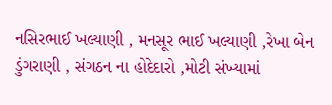નસિરભાઈ ખલ્યાણી , મનસૂર ભાઈ ખલ્યાણી ,રેખા બેન ડુંગરાણી , સંગઠન ના હોદેદારો ,મોટી સંખ્યામાં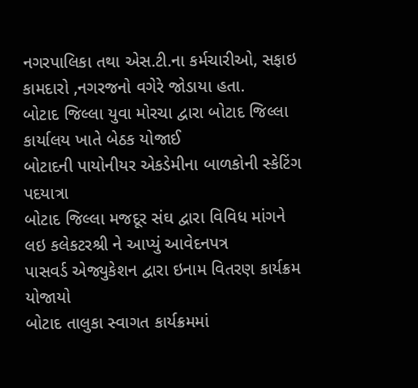નગરપાલિકા તથા એસ.ટી.ના કર્મચારીઓ, સફાઇ કામદારો ,નગરજનો વગેરે જોડાયા હતા.
બોટાદ જિલ્લા યુવા મોરચા દ્વારા બોટાદ જિલ્લા કાર્યાલય ખાતે બેઠક યોજાઈ
બોટાદની પાયોનીયર એકડેમીના બાળકોની સ્કેટિંગ પદયાત્રા
બોટાદ જિલ્લા મજદૂર સંઘ દ્વારા વિવિધ માંગને લઇ કલેકટરશ્રી ને આપ્યું આવેદનપત્ર
પાસવર્ડ એજ્યુકેશન દ્વારા ઇનામ વિતરણ કાર્યક્રમ યોજાયો
બોટાદ તાલુકા સ્વાગત કાર્યક્રમમાં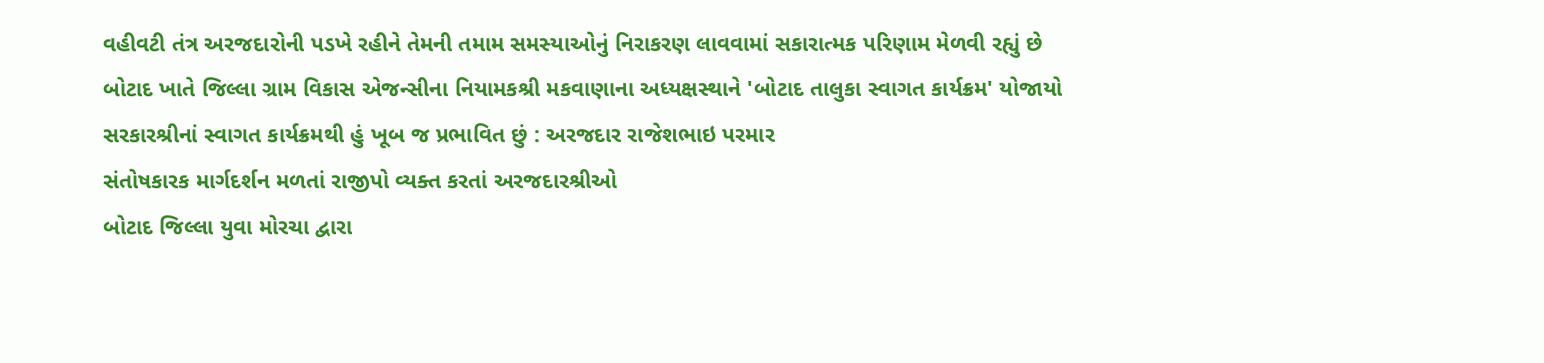વહીવટી તંત્ર અરજદારોની પડખે રહીને તેમની તમામ સમસ્યાઓનું નિરાકરણ લાવવામાં સકારાત્મક પરિણામ મેળવી રહ્યું છે
બોટાદ ખાતે જિલ્લા ગ્રામ વિકાસ એજન્સીના નિયામકશ્રી મકવાણાના અધ્યક્ષસ્થાને 'બોટાદ તાલુકા સ્વાગત કાર્યક્રમ' યોજાયો
સરકારશ્રીનાં સ્વાગત કાર્યક્રમથી હું ખૂબ જ પ્રભાવિત છું : અરજદાર રાજેશભાઇ પરમાર
સંતોષકારક માર્ગદર્શન મળતાં રાજીપો વ્યક્ત કરતાં અરજદારશ્રીઓ
બોટાદ જિલ્લા યુવા મોરચા દ્વારા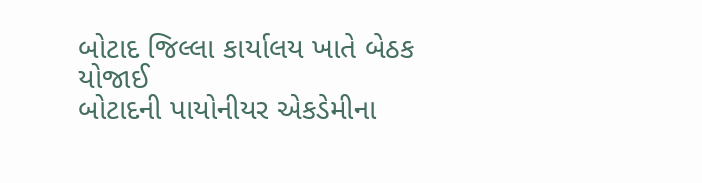બોટાદ જિલ્લા કાર્યાલય ખાતે બેઠક યોજાઈ
બોટાદની પાયોનીયર એકડેમીના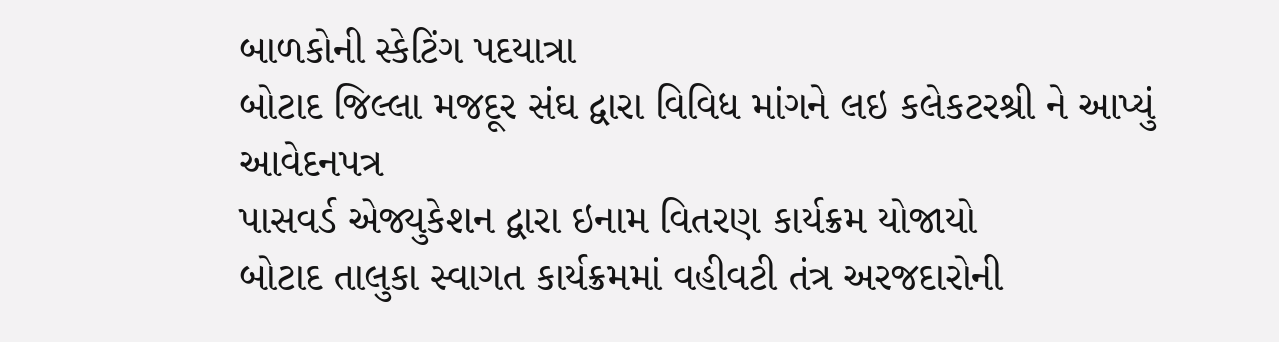બાળકોની સ્કેટિંગ પદયાત્રા
બોટાદ જિલ્લા મજદૂર સંઘ દ્વારા વિવિધ માંગને લઇ કલેકટરશ્રી ને આપ્યું આવેદનપત્ર
પાસવર્ડ એજ્યુકેશન દ્વારા ઇનામ વિતરણ કાર્યક્રમ યોજાયો
બોટાદ તાલુકા સ્વાગત કાર્યક્રમમાં વહીવટી તંત્ર અરજદારોની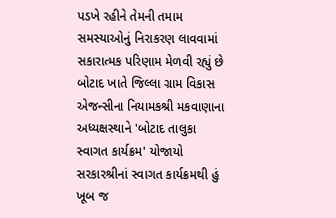પડખે રહીને તેમની તમામ સમસ્યાઓનું નિરાકરણ લાવવામાં સકારાત્મક પરિણામ મેળવી રહ્યું છે
બોટાદ ખાતે જિલ્લા ગ્રામ વિકાસ એજન્સીના નિયામકશ્રી મકવાણાના અધ્યક્ષસ્થાને 'બોટાદ તાલુકા સ્વાગત કાર્યક્રમ' યોજાયો
સરકારશ્રીનાં સ્વાગત કાર્યક્રમથી હું ખૂબ જ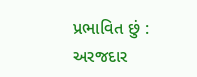પ્રભાવિત છું : અરજદાર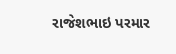રાજેશભાઇ પરમાર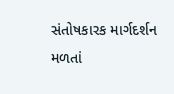સંતોષકારક માર્ગદર્શન મળતાં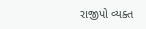રાજીપો વ્યક્ત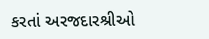કરતાં અરજદારશ્રીઓ